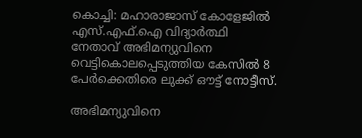കൊച്ചി: മഹാരാജാസ് കോളേജില്‍ എസ്.എഫ്.ഐ വിദ്യാര്‍ത്ഥി നേതാവ് അഭിമന്യുവിനെ വെട്ടികൊലപ്പെടുത്തിയ കേസില്‍ 8 പേര്‍ക്കെതിരെ ലുക്ക് ഔട്ട് നോട്ടീസ്.

അഭിമന്യുവിനെ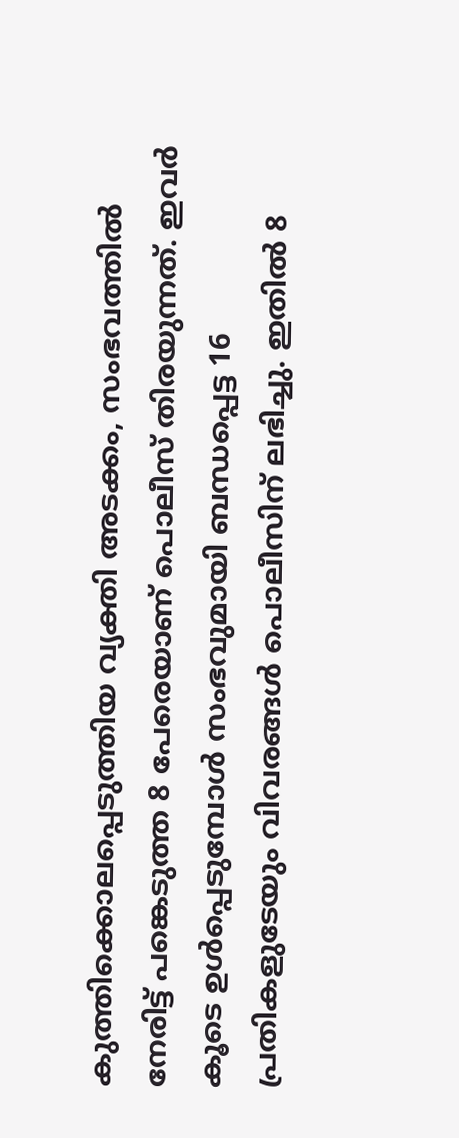കുത്തിക്കൊലപ്പെടുത്തിയ വ്യക്തി അടക്കം, സംഭവത്തില്‍ നേരിട്ട് പങ്കെടുത്ത 8 പേരെയാണ് പൊലീസ് തിരയുന്നത്. ഇവര്‍ കൂടെ ഉള്‍പ്പെടുമ്പോള്‍ സംഭവുമായി ബന്ധപ്പെട്ട 16 പ്രതികളുടേയും വിവരങ്ങള്‍ പൊലീസിന് ലഭിച്ചു. ഇതില്‍ 8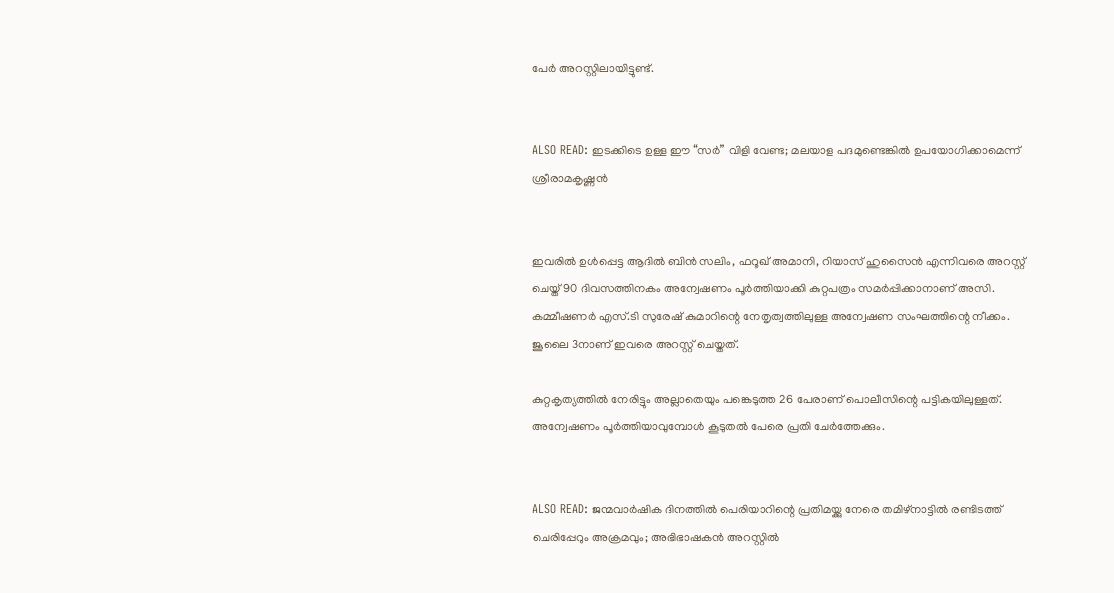പേര്‍ അറസ്റ്റിലായിട്ടുണ്ട്.


ALSO READ: ഇടക്കിടെ ഉള്ള ഈ “സര്‍” വിളി വേണ്ട; മലയാള പദമുണ്ടെങ്കില്‍ ഉപയോഗിക്കാമെന്ന് ശ്രീരാമകൃഷ്ണന്‍


ഇവരില്‍ ഉള്‍പ്പെട്ട ആദില്‍ ബിന്‍ സലിം, ഫറൂഖ് അമാനി, റിയാസ് ഹുസൈന്‍ എന്നിവരെ അറസ്റ്റ് ചെയ്ത് 90 ദിവസത്തിനകം അന്വേഷണം പൂര്‍ത്തിയാക്കി കുറ്റപത്രം സമര്‍പ്പിക്കാനാണ് അസി. കമ്മീഷണര്‍ എസ്.ടി സുരേഷ് കുമാറിന്റെ നേതൃത്വത്തിലുള്ള അന്വേഷണ സംഘത്തിന്റെ നീക്കം. ജൂലൈ 3നാണ് ഇവരെ അറസ്റ്റ് ചെയ്തത്.

കുറ്റകൃത്യത്തില്‍ നേരിട്ടും അല്ലാതെയും പങ്കെടുത്ത 26 പേരാണ് പൊലീസിന്റെ പട്ടികയിലുള്ളത്. അന്വേഷണം പൂര്‍ത്തിയാവുമ്പോള്‍ കൂടുതല്‍ പേരെ പ്രതി ചേര്‍ത്തേക്കും.


ALSO READ: ജന്മവാര്‍ഷിക ദിനത്തില്‍ പെരിയാറിന്റെ പ്രതിമയ്ക്കു നേരെ തമിഴ്‌നാട്ടില്‍ രണ്ടിടത്ത് ചെരിപ്പേറും അക്രമവും; അഭിഭാഷകന്‍ അറസ്റ്റില്‍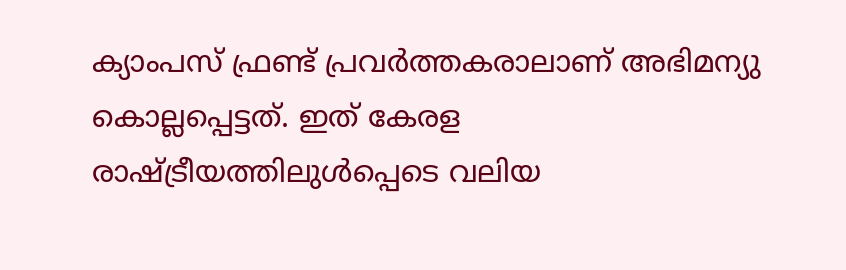ക്യാംപസ് ഫ്രണ്ട് പ്രവര്‍ത്തകരാലാണ് അഭിമന്യു കൊല്ലപ്പെട്ടത്. ഇത് കേരള രാഷ്ട്രീയത്തിലുള്‍പ്പെടെ വലിയ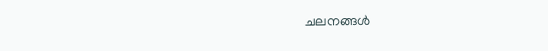ചലനങ്ങള്‍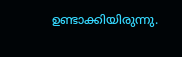ഉണ്ടാക്കിയിരുന്നു.